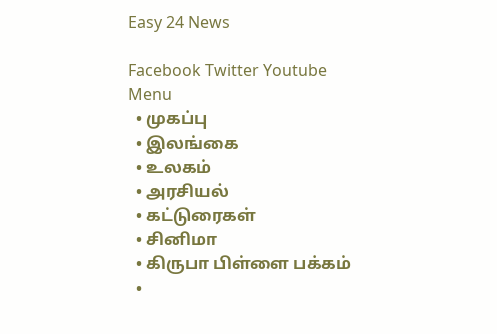Easy 24 News

Facebook Twitter Youtube
Menu
  • முகப்பு
  • இலங்கை
  • உலகம்
  • அரசியல்
  • கட்டுரைகள்
  • சினிமா
  • கிருபா பிள்ளை பக்கம்
  •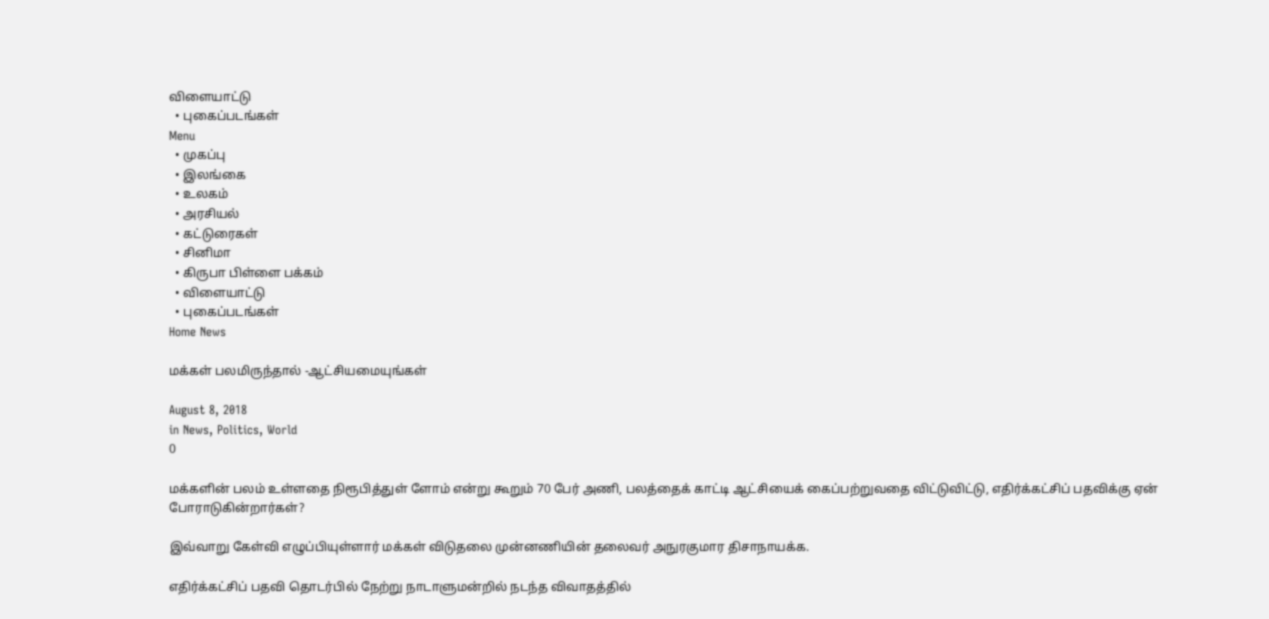விளையாட்டு
  • புகைப்படங்கள்
Menu
  • முகப்பு
  • இலங்கை
  • உலகம்
  • அரசியல்
  • கட்டுரைகள்
  • சினிமா
  • கிருபா பிள்ளை பக்கம்
  • விளையாட்டு
  • புகைப்படங்கள்
Home News

மக்கள் பலமிருந்தால் -ஆட்சியமையுங்கள்

August 8, 2018
in News, Politics, World
0

மக்களின் பலம் உள்ளதை நிரூபித்துள் ளோம் என்று கூறும் 70 பேர் அணி, பலத்தைக் காட்டி ஆட்சியைக் கைப்பற்றுவதை விட்டுவிட்டு, எதிர்க்கட்சிப் பதவிக்கு ஏன் போராடுகின்றார்கள்?

இவ்வாறு கேள்வி எழுப்பியுள்ளார் மக்கள் விடுதலை முன்னணியின் தலைவர் அநுரகுமார திசாநாயக்க.

எதிர்க்கட்சிப் பதவி தொடர்பில் நேற்று நாடாளுமன்றில் நடந்த விவாதத்தில்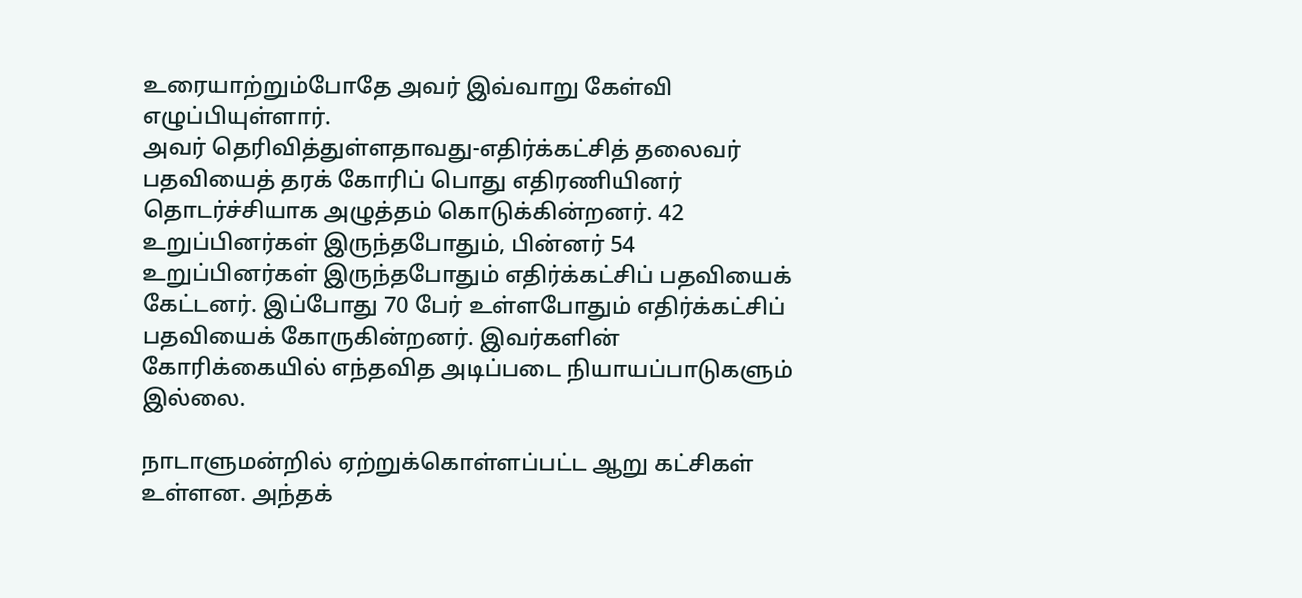உரையாற்றும்போதே அவர் இவ்வாறு கேள்வி எழுப்பியுள்ளார்.
அவர் தெரிவித்துள்ளதாவது-எதிர்க்கட்சித் தலைவர் பதவியைத் தரக் கோரிப் பொது எதிரணியினர் தொடர்ச்சியாக அழுத்தம் கொடுக்கின்றனர். 42 உறுப்பினர்கள் இருந்தபோதும், பின்னர் 54 உறுப்பினர்கள் இருந்தபோதும் எதிர்க்கட்சிப் பதவியைக் கேட்டனர். இப்போது 70 பேர் உள்ளபோதும் எதிர்க்கட்சிப் பதவியைக் கோருகின்றனர். இவர்களின் கோரிக்கையில் எந்தவித அடிப்படை நியாயப்பாடுகளும் இல்லை.

நாடாளுமன்றில் ஏற்றுக்கொள்ளப்பட்ட ஆறு கட்சிகள் உள்ளன. அந்தக்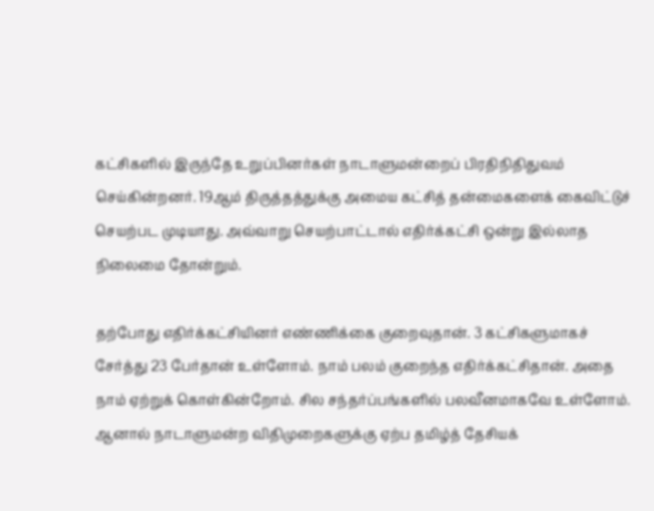கட்சிகளில் இருந்தே உறுப்பினர்கள் நாடாளுமன்றைப் பிரதிநிதிதுவம் செய்கின்றனர். 19ஆம் திருத்தத்துக்கு அமைய கட்சித் தன்மைகளைக் கைவிட்டுச் செயற்பட முடியாது. அவ்வாறு செயற்பாட்டால் எதிர்க்கட்சி ஒன்று இல்லாத நிலைமை தோன்றும்.

தற்போது எதிர்க்கட்சியினர் எண்ணிக்கை குறைவுதான். 3 கட்சிகளுமாகச் சேர்த்து 23 பேர்தான் உள்ளோம். நாம் பலம் குறைந்த எதிர்க்கட்சிதான். அதை நாம் ஏற்றுக் கொள்கின்றோம். சில சந்தர்ப்பங்களில் பலவீனமாகவே உள்ளோம். ஆனால் நாடாளுமன்ற விதிமுறைகளுக்கு ஏற்ப தமிழ்த் தேசியக்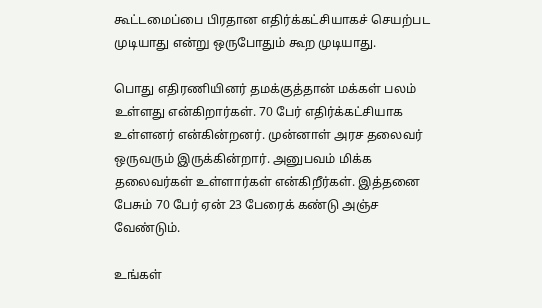கூட்டமைப்பை பிரதான எதிர்க்கட்சியாகச் செயற்பட முடியாது என்று ஒருபோதும் கூற முடியாது.

பொது எதிரணியினர் தமக்குத்தான் மக்கள் பலம் உள்ளது என்கிறார்கள். 70 பேர் எதிர்க்கட்சியாக உள்ளனர் என்கின்றனர். முன்னாள் அரச தலைவர் ஒருவரும் இருக்கின்றார். அனுபவம் மிக்க தலைவர்கள் உள்ளார்கள் என்கிறீர்கள். இத்தனை பேசும் 70 பேர் ஏன் 23 பேரைக் கண்டு அஞ்ச வேண்டும்.

உங்கள்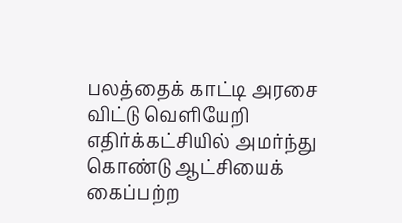பலத்தைக் காட்டி அரசை விட்டு வெளியேறி எதிர்க்கட்சியில் அமர்ந்து கொண்டு ஆட்சியைக் கைப்பற்ற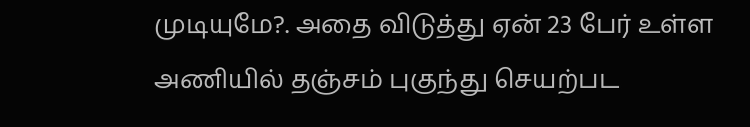முடியுமே?. அதை விடுத்து ஏன் 23 பேர் உள்ள அணியில் தஞ்சம் புகுந்து செயற்பட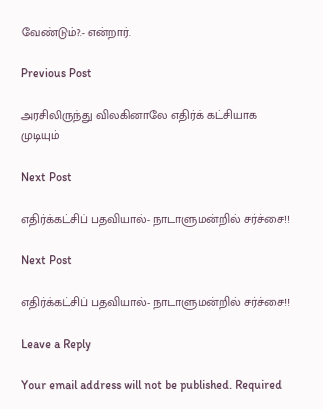வேண்டும்?.- என்றார்.

Previous Post

அரசிலிருந்து விலகினாலே எதிர்க் கட்சியாக முடியும்

Next Post

எதிர்க்கட்சிப் பதவியால்- நாடாளுமன்றில் சர்ச்சை!!

Next Post

எதிர்க்கட்சிப் பதவியால்- நாடாளுமன்றில் சர்ச்சை!!

Leave a Reply

Your email address will not be published. Required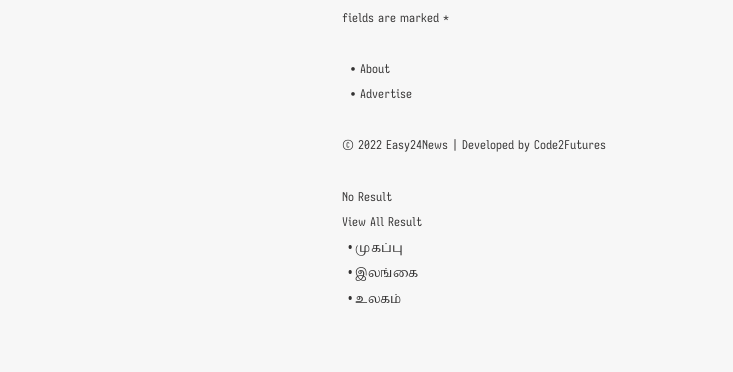fields are marked *

  • About
  • Advertise

© 2022 Easy24News | Developed by Code2Futures

No Result
View All Result
  • முகப்பு
  • இலங்கை
  • உலகம்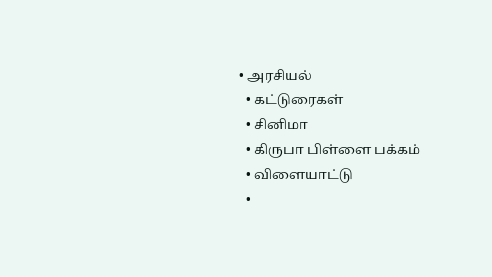• அரசியல்
  • கட்டுரைகள்
  • சினிமா
  • கிருபா பிள்ளை பக்கம்
  • விளையாட்டு
  •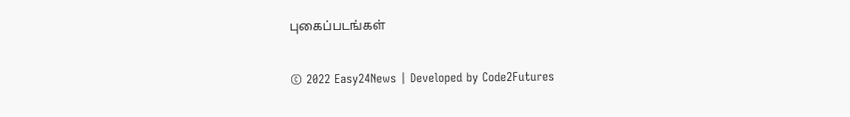புகைப்படங்கள்

© 2022 Easy24News | Developed by Code2Futures